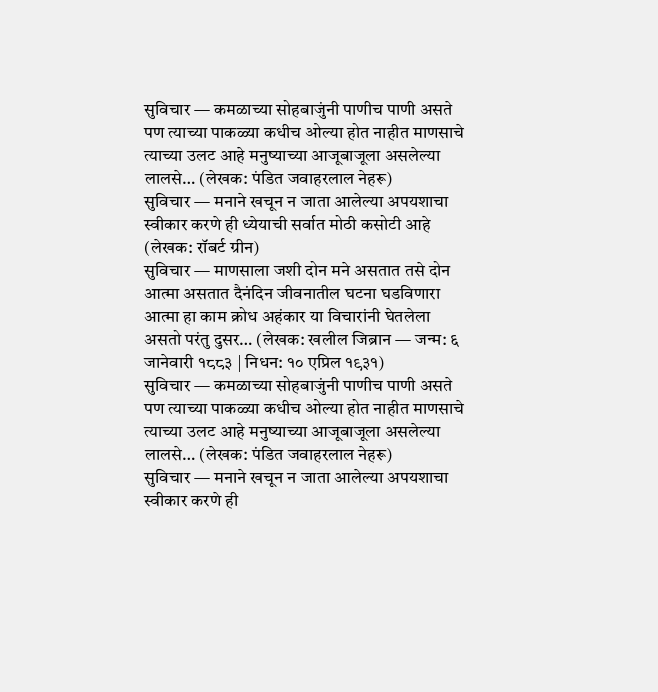सुविचार — कमळाच्या सोहबाजुंनी पाणीच पाणी असते पण त्याच्या पाकळ्या कधीच ओल्या होत नाहीत माणसाचे त्याच्या उलट आहे मनुष्याच्या आजूबाजूला असलेल्या लालसे… (लेखक: पंडित जवाहरलाल नेहरू)
सुविचार — मनाने खचून न जाता आलेल्या अपयशाचा स्वीकार करणे ही ध्येयाची सर्वात मोठी कसोटी आहे (लेखक: रॉबर्ट ग्रीन)
सुविचार — माणसाला जशी दोन मने असतात तसे दोन आत्मा असतात दैनंदिन जीवनातील घटना घडविणारा आत्मा हा काम क्रोध अहंकार या विचारांनी घेतलेला असतो परंतु दुसर… (लेखक: खलील जिब्रान — जन्म: ६ जानेवारी १८८३ | निधन: १० एप्रिल १९३१)
सुविचार — कमळाच्या सोहबाजुंनी पाणीच पाणी असते पण त्याच्या पाकळ्या कधीच ओल्या होत नाहीत माणसाचे त्याच्या उलट आहे मनुष्याच्या आजूबाजूला असलेल्या लालसे… (लेखक: पंडित जवाहरलाल नेहरू)
सुविचार — मनाने खचून न जाता आलेल्या अपयशाचा स्वीकार करणे ही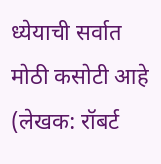ध्येयाची सर्वात मोठी कसोटी आहे (लेखक: रॉबर्ट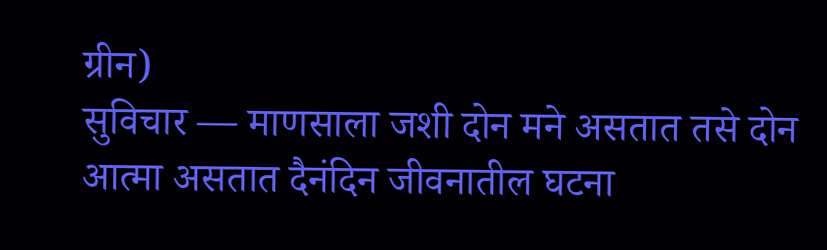ग्रीन)
सुविचार — माणसाला जशी दोन मने असतात तसे दोन आत्मा असतात दैनंदिन जीवनातील घटना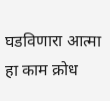घडविणारा आत्मा हा काम क्रोध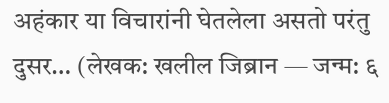अहंकार या विचारांनी घेतलेला असतो परंतु दुसर… (लेखक: खलील जिब्रान — जन्म: ६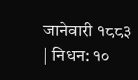जानेवारी १८८३ | निधन: १०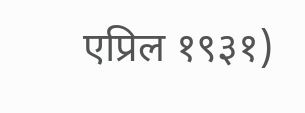एप्रिल १९३१)